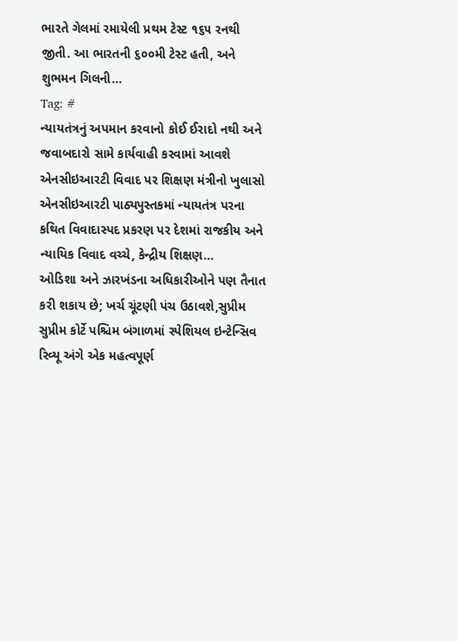ભારતે ગેલમાં રમાયેલી પ્રથમ ટેસ્ટ ૧૬૫ રનથી જીતી. આ ભારતની ૬૦૦મી ટેસ્ટ હતી, અને શુભમન ગિલની…
Tag: #
ન્યાયતંત્રનું અપમાન કરવાનો કોઈ ઈરાદો નથી અને જવાબદારો સામે કાર્યવાહી કરવામાં આવશે એનસીઇઆરટી વિવાદ પર શિક્ષણ મંત્રીનો ખુલાસો
એનસીઇઆરટી પાઠ્યપુસ્તકમાં ન્યાયતંત્ર પરના કથિત વિવાદાસ્પદ પ્રકરણ પર દેશમાં રાજકીય અને ન્યાયિક વિવાદ વચ્ચે, કેન્દ્રીય શિક્ષણ…
ઓડિશા અને ઝારખંડના અધિકારીઓને પણ તૈનાત કરી શકાય છે; ખર્ચ ચૂંટણી પંચ ઉઠાવશે,સુપ્રીમ
સુપ્રીમ કોર્ટે પશ્ચિમ બંગાળમાં સ્પેશિયલ ઇન્ટેન્સિવ રિવ્યૂ અંગે એક મહત્વપૂર્ણ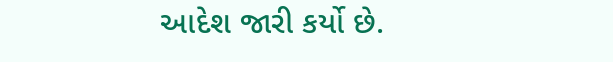આદેશ જારી કર્યો છે.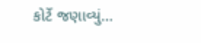કોર્ટે જણાવ્યું…